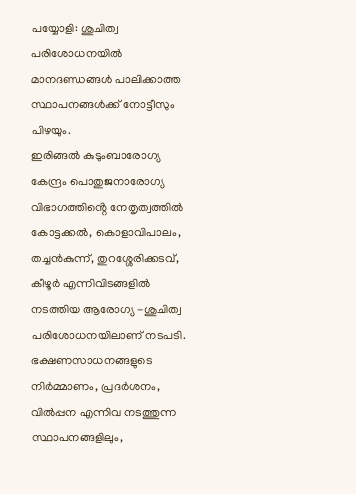പയ്യോളി: ശുചിത്വ പരിശോധനയിൽ മാനദണ്ഡങ്ങൾ പാലിക്കാത്ത സ്ഥാപനങ്ങൾക്ക് നോട്ടീസും പിഴയും.
ഇരിങ്ങൽ കുടുംബാരോഗ്യ കേന്ദ്രം പൊതുജനാരോഗ്യ വിഭാഗത്തിൻ്റെ നേതൃത്വത്തിൽ കോട്ടക്കൽ, കൊളാവിപാലം, തച്ചൻകുന്ന്, തുറശ്ശേരിക്കടവ്, കീഴൂർ എന്നിവിടങ്ങളിൽ നടത്തിയ ആരോഗ്യ -ശുചിത്വ പരിശോധനയിലാണ് നടപടി.
ഭക്ഷണസാധനങ്ങളുടെ നിർമ്മാണം, പ്രദർശനം, വിൽപ്പന എന്നിവ നടത്തുന്ന സ്ഥാപനങ്ങളിലും,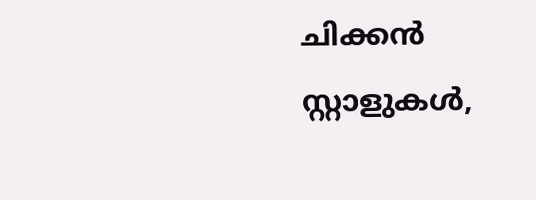ചിക്കൻ സ്റ്റാളുകൾ,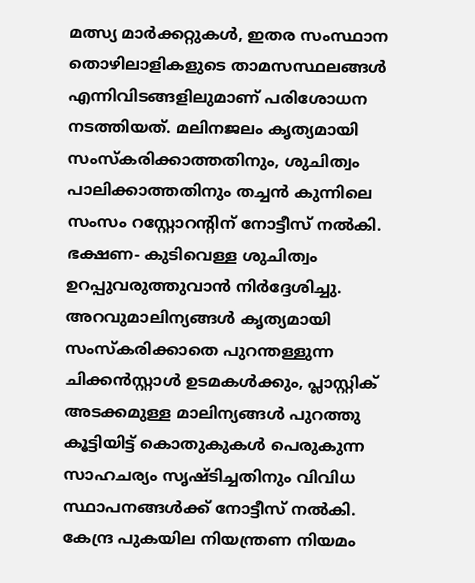മത്സ്യ മാർക്കറ്റുകൾ, ഇതര സംസ്ഥാന തൊഴിലാളികളുടെ താമസസ്ഥലങ്ങൾ എന്നിവിടങ്ങളിലുമാണ് പരിശോധന നടത്തിയത്. മലിനജലം കൃത്യമായി സംസ്കരിക്കാത്തതിനും, ശുചിത്വം പാലിക്കാത്തതിനും തച്ചൻ കുന്നിലെ സംസം റസ്റ്റോറൻ്റിന് നോട്ടീസ് നൽകി. ഭക്ഷണ- കുടിവെള്ള ശുചിത്വം ഉറപ്പുവരുത്തുവാൻ നിർദ്ദേശിച്ചു. അറവുമാലിന്യങ്ങൾ കൃത്യമായി സംസ്കരിക്കാതെ പുറന്തള്ളുന്ന ചിക്കൻസ്റ്റാൾ ഉടമകൾക്കും, പ്ലാസ്റ്റിക് അടക്കമുള്ള മാലിന്യങ്ങൾ പുറത്തു കൂട്ടിയിട്ട് കൊതുകുകൾ പെരുകുന്ന സാഹചര്യം സൃഷ്ടിച്ചതിനും വിവിധ സ്ഥാപനങ്ങൾക്ക് നോട്ടീസ് നൽകി.
കേന്ദ്ര പുകയില നിയന്ത്രണ നിയമം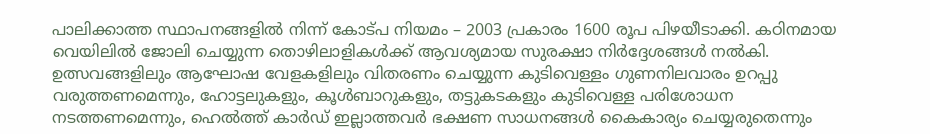പാലിക്കാത്ത സ്ഥാപനങ്ങളിൽ നിന്ന് കോട്പ നിയമം – 2003 പ്രകാരം 1600 രൂപ പിഴയീടാക്കി. കഠിനമായ വെയിലിൽ ജോലി ചെയ്യുന്ന തൊഴിലാളികൾക്ക് ആവശ്യമായ സുരക്ഷാ നിർദ്ദേശങ്ങൾ നൽകി. ഉത്സവങ്ങളിലും ആഘോഷ വേളകളിലും വിതരണം ചെയ്യുന്ന കുടിവെള്ളം ഗുണനിലവാരം ഉറപ്പു വരുത്തണമെന്നും, ഹോട്ടലുകളും, കൂൾബാറുകളും, തട്ടുകടകളും കുടിവെള്ള പരിശോധന നടത്തണമെന്നും, ഹെൽത്ത് കാർഡ് ഇല്ലാത്തവർ ഭക്ഷണ സാധനങ്ങൾ കൈകാര്യം ചെയ്യരുതെന്നും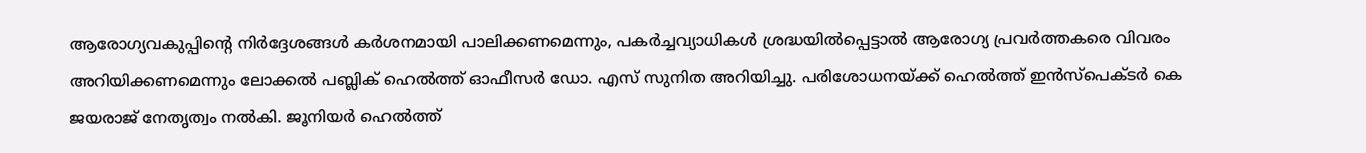ആരോഗ്യവകുപ്പിന്റെ നിർദ്ദേശങ്ങൾ കർശനമായി പാലിക്കണമെന്നും, പകർച്ചവ്യാധികൾ ശ്രദ്ധയിൽപ്പെട്ടാൽ ആരോഗ്യ പ്രവർത്തകരെ വിവരം അറിയിക്കണമെന്നും ലോക്കൽ പബ്ലിക് ഹെൽത്ത് ഓഫീസർ ഡോ. എസ് സുനിത അറിയിച്ചു. പരിശോധനയ്ക്ക് ഹെൽത്ത് ഇൻസ്പെക്ടർ കെ ജയരാജ് നേതൃത്വം നൽകി. ജൂനിയർ ഹെൽത്ത്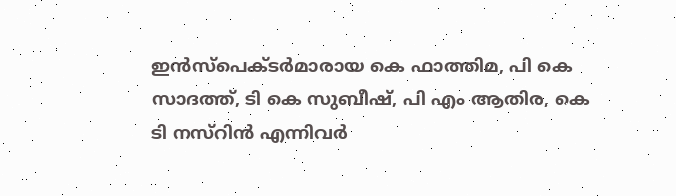ഇൻസ്പെക്ടർമാരായ കെ ഫാത്തിമ, പി കെ സാദത്ത്, ടി കെ സുബീഷ്, പി എം ആതിര, കെ ടി നസ്റിൻ എന്നിവർ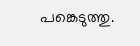പങ്കെടുത്തു.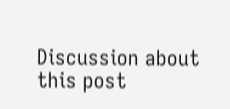Discussion about this post